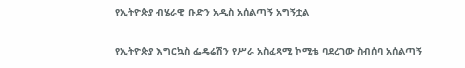የኢትዮጵያ ብሄራዊ ቡድን አዲስ አሰልጣኝ አግኝቷል

የኢትዮጵያ እግርኳስ ፌዴሬሽን የሥራ አስፈጻሚ ኮሚቴ ባደረገው ስብሰባ አሰልጣኝ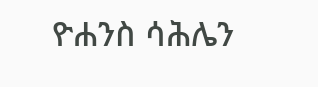ዮሐንስ ሳሕሌን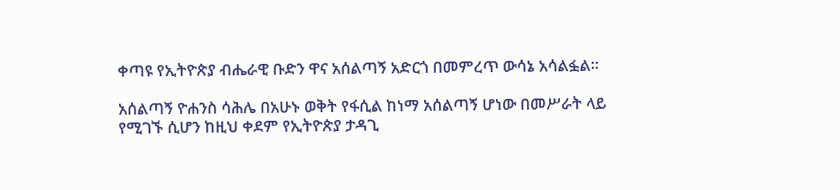ቀጣዩ የኢትዮጵያ ብሔራዊ ቡድን ዋና አሰልጣኝ አድርጎ በመምረጥ ውሳኔ አሳልፏል።

አሰልጣኝ ዮሐንስ ሳሕሌ በአሁኑ ወቅት የፋሲል ከነማ አሰልጣኝ ሆነው በመሥራት ላይ የሚገኙ ሲሆን ከዚህ ቀደም የኢትዮጵያ ታዳጊ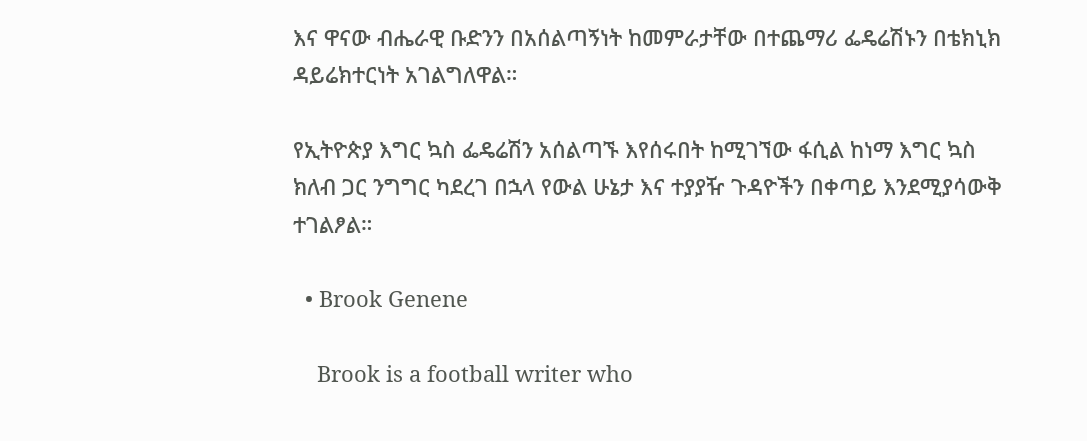እና ዋናው ብሔራዊ ቡድንን በአሰልጣኝነት ከመምራታቸው በተጨማሪ ፌዴሬሽኑን በቴክኒክ ዳይሬክተርነት አገልግለዋል።

የኢትዮጵያ እግር ኳስ ፌዴሬሽን አሰልጣኙ እየሰሩበት ከሚገኘው ፋሲል ከነማ እግር ኳስ ክለብ ጋር ንግግር ካደረገ በኋላ የውል ሁኔታ እና ተያያዥ ጉዳዮችን በቀጣይ እንደሚያሳውቅ ተገልፆል።

  • Brook Genene

    Brook is a football writer who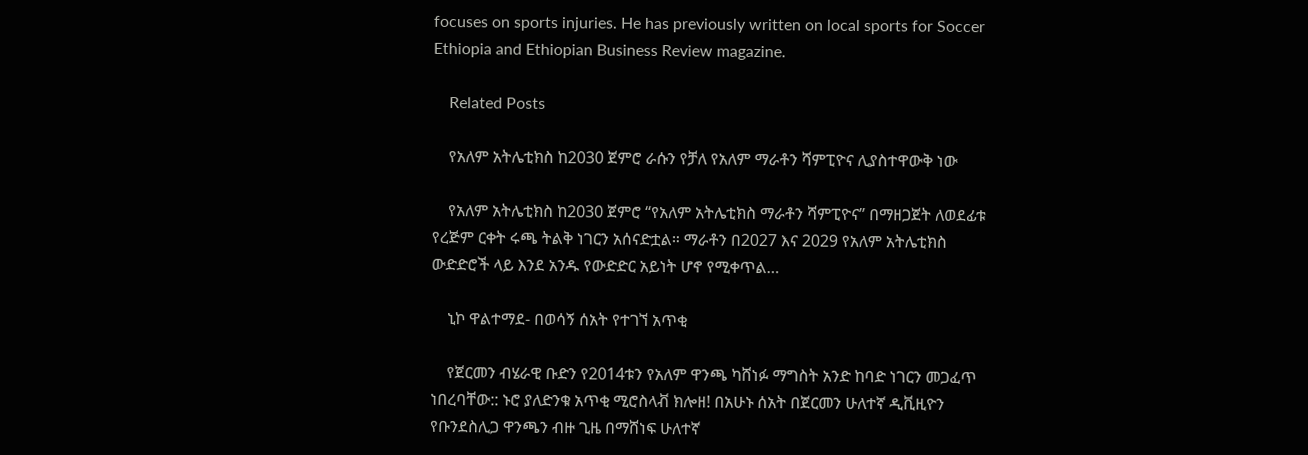focuses on sports injuries. He has previously written on local sports for Soccer Ethiopia and Ethiopian Business Review magazine.

    Related Posts

    የአለም አትሌቲክስ ከ2030 ጀምሮ ራሱን የቻለ የአለም ማራቶን ሻምፒዮና ሊያስተዋውቅ ነው

    የአለም አትሌቲክስ ከ2030 ጀምሮ “የአለም አትሌቲክስ ማራቶን ሻምፒዮና” በማዘጋጀት ለወደፊቱ የረጅም ርቀት ሩጫ ትልቅ ነገርን አሰናድቷል። ማራቶን በ2027 እና 2029 የአለም አትሌቲክስ ውድድሮች ላይ እንደ አንዱ የውድድር አይነት ሆኖ የሚቀጥል…

    ኒኮ ዋልተማደ- በወሳኝ ሰአት የተገኘ አጥቂ

    የጀርመን ብሄራዊ ቡድን የ2014ቱን የአለም ዋንጫ ካሸነፉ ማግስት አንድ ከባድ ነገርን መጋፈጥ ነበረባቸው:: ኑሮ ያለድንቁ አጥቂ ሚሮስላቭ ክሎዘ! በአሁኑ ሰአት በጀርመን ሁለተኛ ዲቪዚዮን የቡንደስሊጋ ዋንጫን ብዙ ጊዜ በማሸነፍ ሁለተኛ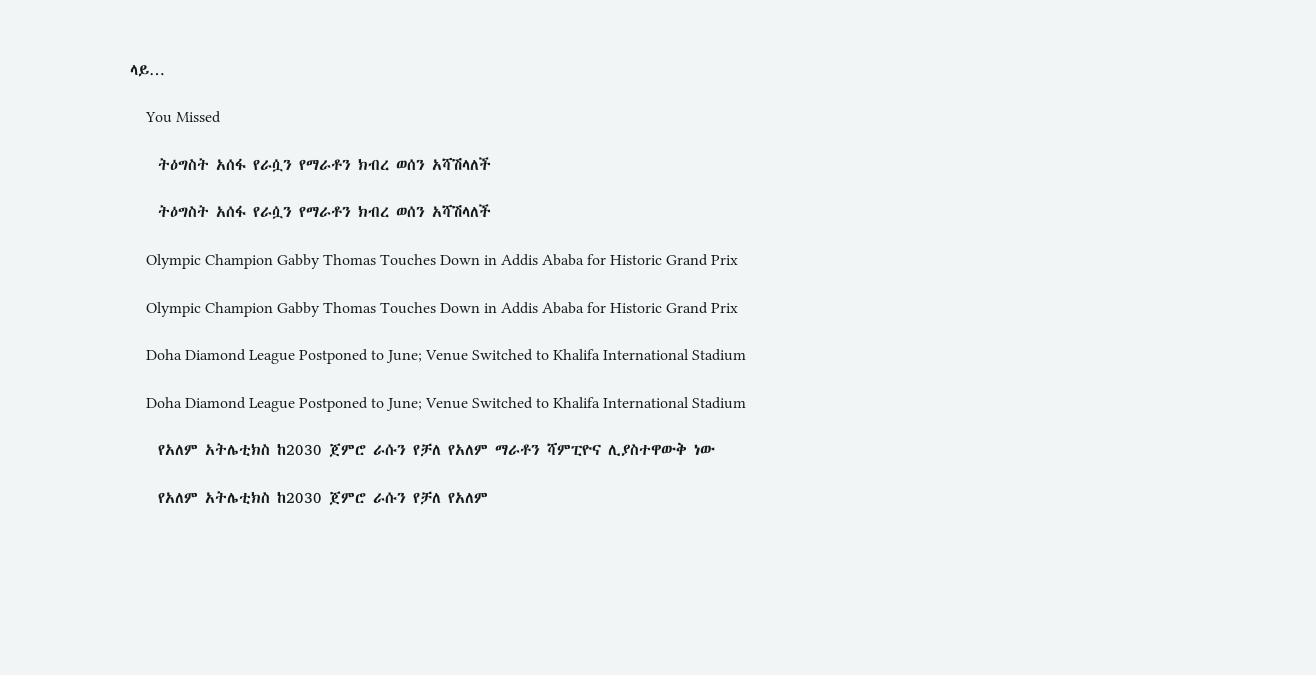ላይ…

    You Missed

    ትዕግስት አሰፋ የራሷን የማራቶን ክብረ ወሰን አሻሽላለች

    ትዕግስት አሰፋ የራሷን የማራቶን ክብረ ወሰን አሻሽላለች

    Olympic Champion Gabby Thomas Touches Down in Addis Ababa for Historic Grand Prix

    Olympic Champion Gabby Thomas Touches Down in Addis Ababa for Historic Grand Prix

    Doha Diamond League Postponed to June; Venue Switched to Khalifa International Stadium

    Doha Diamond League Postponed to June; Venue Switched to Khalifa International Stadium

    የአለም አትሌቲክስ ከ2030 ጀምሮ ራሱን የቻለ የአለም ማራቶን ሻምፒዮና ሊያስተዋውቅ ነው

    የአለም አትሌቲክስ ከ2030 ጀምሮ ራሱን የቻለ የአለም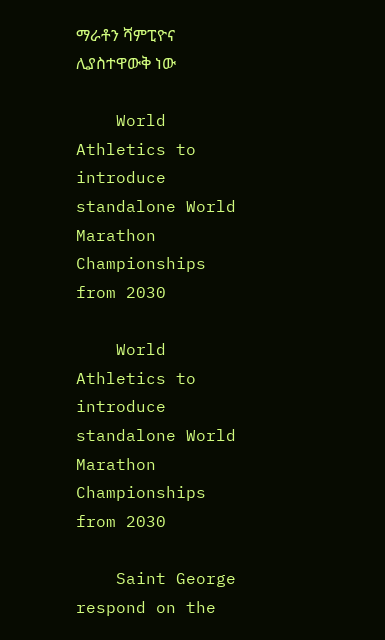ማራቶን ሻምፒዮና ሊያስተዋውቅ ነው

    World Athletics to introduce standalone World Marathon Championships from 2030

    World Athletics to introduce standalone World Marathon Championships from 2030

    Saint George respond on the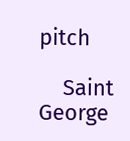pitch

    Saint George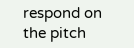respond on the pitch